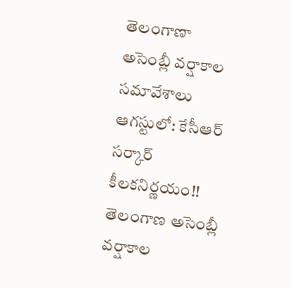తెలంగాణా అసెంబ్లీ వర్షాకాల సమావేశాలు ఆగస్టులో: కేసీఆర్ సర్కార్ కీలకనిర్ణయం!!
తెలంగాణ అసెంబ్లీ వర్షాకాల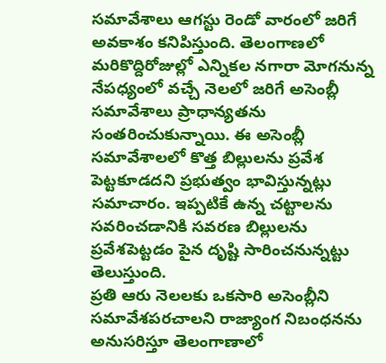సమావేశాలు ఆగస్టు రెండో వారంలో జరిగే అవకాశం కనిపిస్తుంది. తెలంగాణలో మరికొద్దిరోజుల్లో ఎన్నికల నగారా మోగనున్న నేపధ్యంలో వచ్చే నెలలో జరిగే అసెంబ్లీ సమావేశాలు ప్రాధాన్యతను సంతరించుకున్నాయి. ఈ అసెంబ్లీ సమావేశాలలో కొత్త బిల్లులను ప్రవేశ పెట్టకూడదని ప్రభుత్వం భావిస్తున్నట్లు సమాచారం. ఇప్పటికే ఉన్న చట్టాలను సవరించడానికి సవరణ బిల్లులను ప్రవేశపెట్టడం పైన దృష్టి సారించనున్నట్టు తెలుస్తుంది.
ప్రతి ఆరు నెలలకు ఒకసారి అసెంబ్లీని సమావేశపరచాలని రాజ్యాంగ నిబంధనను అనుసరిస్తూ తెలంగాణాలో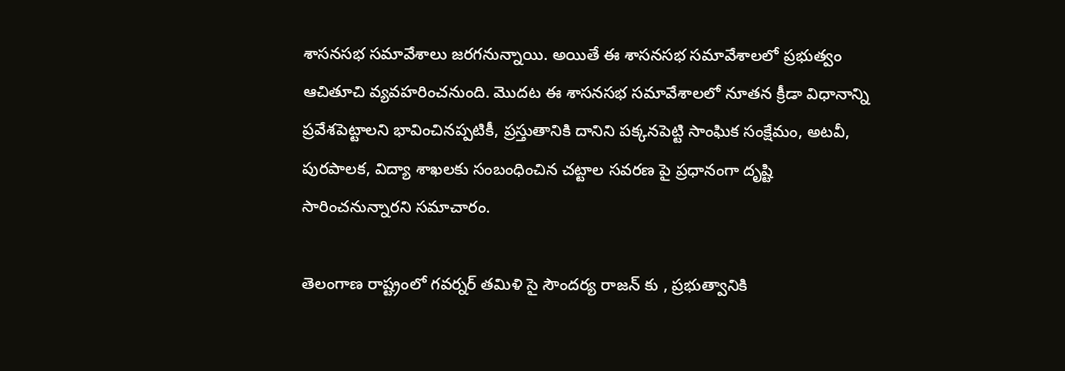శాసనసభ సమావేశాలు జరగనున్నాయి. అయితే ఈ శాసనసభ సమావేశాలలో ప్రభుత్వం ఆచితూచి వ్యవహరించనుంది. మొదట ఈ శాసనసభ సమావేశాలలో నూతన క్రీడా విధానాన్ని ప్రవేశపెట్టాలని భావించినప్పటికీ, ప్రస్తుతానికి దానిని పక్కనపెట్టి సాంఘిక సంక్షేమం, అటవీ, పురపాలక, విద్యా శాఖలకు సంబంధించిన చట్టాల సవరణ పై ప్రధానంగా దృష్టి సారించనున్నారని సమాచారం.

తెలంగాణ రాష్ట్రంలో గవర్నర్ తమిళి సై సౌందర్య రాజన్ కు , ప్రభుత్వానికి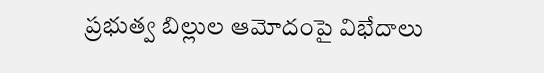ప్రభుత్వ బిల్లుల ఆమోదంపై విభేదాలు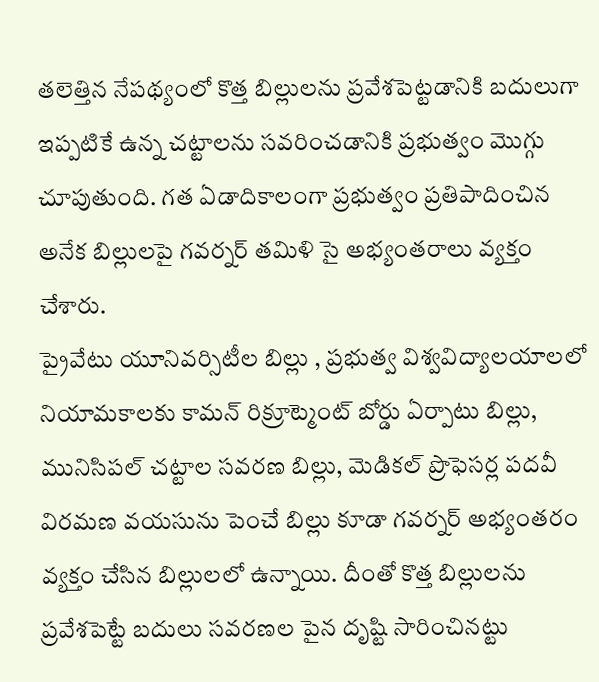తలెత్తిన నేపథ్యంలో కొత్త బిల్లులను ప్రవేశపెట్టడానికి బదులుగా ఇప్పటికే ఉన్న చట్టాలను సవరించడానికి ప్రభుత్వం మొగ్గు చూపుతుంది. గత ఏడాదికాలంగా ప్రభుత్వం ప్రతిపాదించిన అనేక బిల్లులపై గవర్నర్ తమిళి సై అభ్యంతరాలు వ్యక్తం చేశారు.
ప్రైవేటు యూనివర్సిటీల బిల్లు , ప్రభుత్వ విశ్వవిద్యాలయాలలో నియామకాలకు కామన్ రిక్రూట్మెంట్ బోర్డు ఏర్పాటు బిల్లు, మునిసిపల్ చట్టాల సవరణ బిల్లు, మెడికల్ ప్రొఫెసర్ల పదవీ విరమణ వయసును పెంచే బిల్లు కూడా గవర్నర్ అభ్యంతరం వ్యక్తం చేసిన బిల్లులలో ఉన్నాయి. దీంతో కొత్త బిల్లులను ప్రవేశపెట్టే బదులు సవరణల పైన దృష్టి సారించినట్టు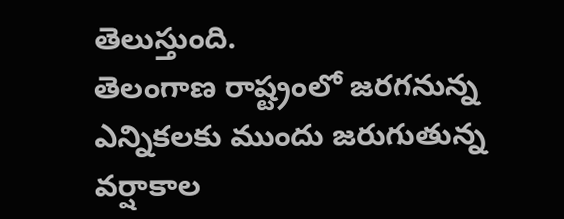తెలుస్తుంది.
తెలంగాణ రాష్ట్రంలో జరగనున్న ఎన్నికలకు ముందు జరుగుతున్న వర్షాకాల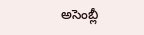అసెంబ్లీ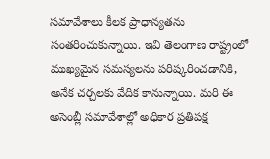సమావేశాలు కీలక ప్రాధాన్యతను సంతరించుకున్నాయి. ఇవి తెలంగాణ రాష్ట్రంలో ముఖ్యమైన సమస్యలను పరిష్కరించడానికి, అనేక చర్చలకు వేదిక కానున్నాయి. మరి ఈ అసెంబ్లీ సమావేశాల్లో అధికార ప్రతిపక్ష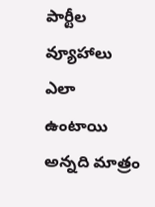పార్టీల వ్యూహాలు ఎలా ఉంటాయి అన్నది మాత్రం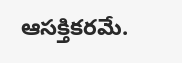ఆసక్తికరమే.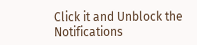Click it and Unblock the Notifications